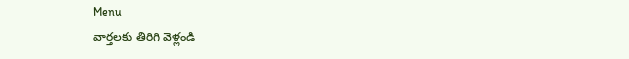Menu
వార్తలకు తిరిగి వెళ్లండి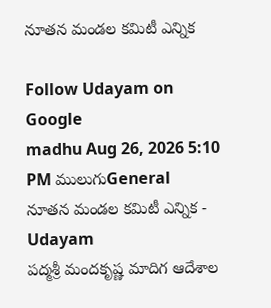నూతన మండల కమిటీ ఎన్నిక

Follow Udayam on Google
madhu Aug 26, 2026 5:10 PM ములుగుGeneral
నూతన మండల కమిటీ ఎన్నిక - Udayam
పద్మశ్రీ మందకృష్ణ మాదిగ ఆదేశాల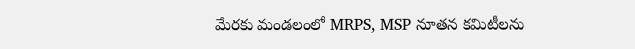మేరకు మండలంలో MRPS, MSP నూతన కమిటీలను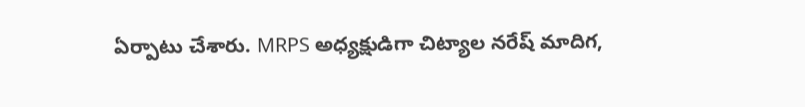ఏర్పాటు చేశారు. MRPS అధ్యక్షుడిగా చిట్యాల నరేష్ మాదిగ,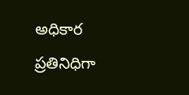అధికార ప్రతినిధిగా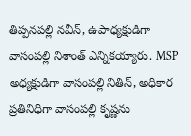తిప్పనపల్లి నవీన్, ఉపాధ్యక్షుడిగా వాసంపల్లి నిశాంత్ ఎన్నికయ్యారు. MSP అధ్యక్షుడిగా వాసంపల్లి నితిన్, అధికార ప్రతినిధిగా వాసంపల్లి కృష్ణను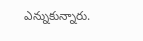ఎన్నుకున్నారు.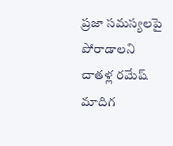ప్రజా సమస్యలపై పోరాడాలని చాతళ్ల రమేష్ మాదిగ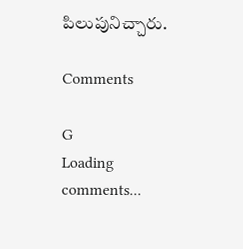పిలుపునిచ్చారు.

Comments

G
Loading comments...